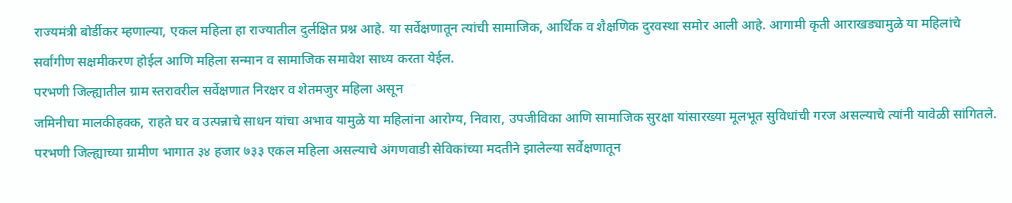राज्यमंत्री बोर्डीकर म्हणाल्या, एकल महिला हा राज्यातील दुर्लक्षित प्रश्न आहे. या सर्वेक्षणातून त्यांची सामाजिक, आर्थिक व शैक्षणिक दुरवस्था समोर आली आहे. आगामी कृती आराखड्यामुळे या महिलांचे सर्वांगीण सक्षमीकरण होईल आणि महिला सन्मान व सामाजिक समावेश साध्य करता येईल.
परभणी जिल्ह्यातील ग्राम स्तरावरील सर्वेक्षणात निरक्षर व शेतमजुर महिला असून
जमिनीचा मालकीहक्क, राहते घर व उत्पन्नाचे साधन यांचा अभाव यामुळे या महिलांना आरोग्य, निवारा, उपजीविका आणि सामाजिक सुरक्षा यांसारख्या मूलभूत सुविधांची गरज असल्याचे त्यांनी यावेळी सांगितले.
परभणी जिल्ह्याच्या ग्रामीण भागात ३४ हजार ७३३ एकल महिला असल्याचे अंगणवाडी सेविकांच्या मदतीने झालेल्या सर्वेक्षणातून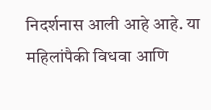निदर्शनास आली आहे आहे. या महिलांपैकी विधवा आणि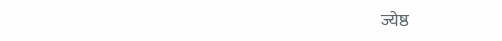ज्येष्ठ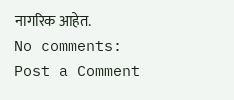नागरिक आहेत.
No comments:
Post a Comment